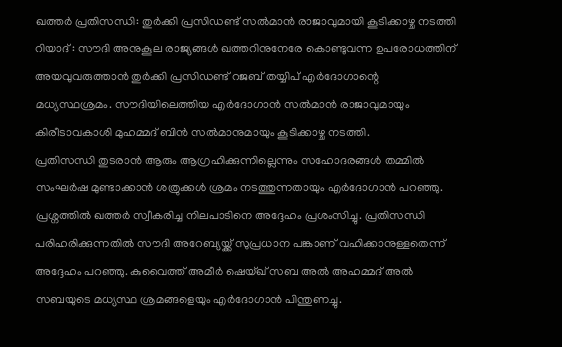ഖത്തർ പ്രതിസന്ധി: തുർക്കി പ്രസിഡണ്ട് സൽമാൻ രാജാവുമായി കൂടിക്കാഴ്ച നടത്തി
റിയാദ് : സൗദി അനുകൂല രാജ്യങ്ങൾ ഖത്തറിനുനേരേ കൊണ്ടുവന്ന ഉപരോധത്തിന് അയവുവരുത്താൻ തുർക്കി പ്രസിഡണ്ട് റജബ് തയ്യിപ് എർദോഗാന്റെ മധ്യസ്ഥശ്രമം. സൗദിയിലെത്തിയ എർദോഗാൻ സൽമാൻ രാജാവുമായും കിരീടാവകാശി മുഹമ്മദ് ബിൻ സൽമാനുമായും കൂടിക്കാഴ്ച നടത്തി.
പ്രതിസന്ധി തുടരാൻ ആരും ആഗ്രഹിക്കുന്നില്ലെന്നും സഹോദരങ്ങൾ തമ്മിൽ സംഘർഷ മുണ്ടാക്കാൻ ശത്രുക്കൾ ശ്രമം നടത്തുന്നതായും എർദോഗാൻ പറഞ്ഞു. പ്രശ്നത്തിൽ ഖത്തർ സ്വീകരിച്ച നിലപാടിനെ അദ്ദേഹം പ്രശംസിച്ചു. പ്രതിസന്ധി പരിഹരിക്കുന്നതിൽ സൗദി അറേബ്യയ്ക്ക് സുപ്രധാന പങ്കാണ് വഹിക്കാനുള്ളതെന്ന് അദ്ദേഹം പറഞ്ഞു. കുവൈത്ത് അമീർ ഷെയ്ഖ് സബ അൽ അഹമ്മദ് അൽ സബയുടെ മധ്യസ്ഥ ശ്രമങ്ങളെയും എർദോഗാൻ പിന്തുണച്ചു.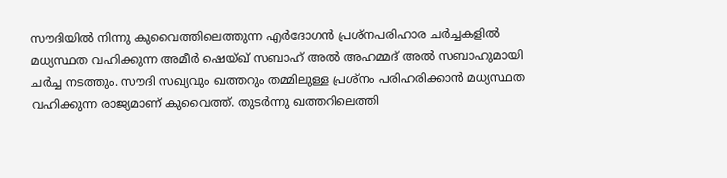സൗദിയിൽ നിന്നു കുവൈത്തിലെത്തുന്ന എർദോഗൻ പ്രശ്നപരിഹാര ചർച്ചകളിൽ മധ്യസ്ഥത വഹിക്കുന്ന അമീർ ഷെയ്ഖ് സബാഹ് അൽ അഹമ്മദ് അൽ സബാഹുമായി ചർച്ച നടത്തും. സൗദി സഖ്യവും ഖത്തറും തമ്മിലുള്ള പ്രശ്നം പരിഹരിക്കാൻ മധ്യസ്ഥത വഹിക്കുന്ന രാജ്യമാണ് കുവൈത്ത്. തുടർന്നു ഖത്തറിലെത്തി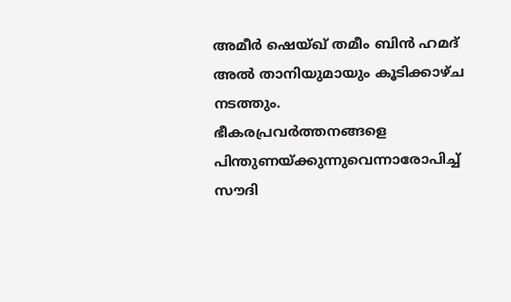അമീർ ഷെയ്ഖ് തമീം ബിൻ ഹമദ് അൽ താനിയുമായും കൂടിക്കാഴ്ച നടത്തും.
ഭീകരപ്രവർത്തനങ്ങളെ പിന്തുണയ്ക്കുന്നുവെന്നാരോപിച്ച് സൗദി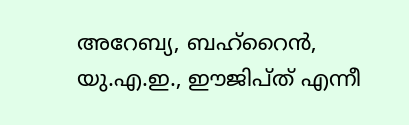അറേബ്യ, ബഹ്റൈൻ, യു.എ.ഇ., ഈജിപ്ത് എന്നീ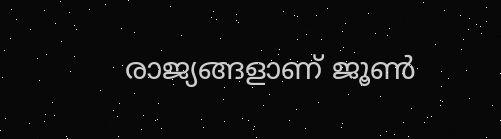രാജ്യങ്ങളാണ് ജൂൺ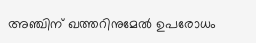അഞ്ചിന് ഖത്തറിനുമേൽ ഉപരോധം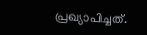പ്രഖ്യാപിച്ചത്.